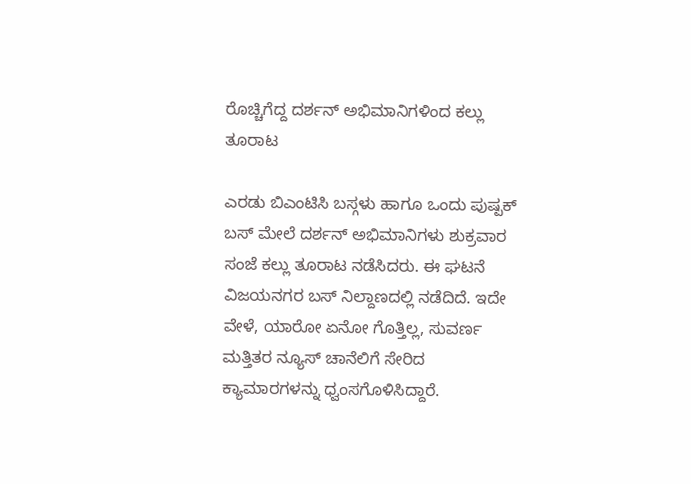ರೊಚ್ಚಿಗೆದ್ದ ದರ್ಶನ್ ಅಭಿಮಾನಿಗಳಿಂದ ಕಲ್ಲು ತೂರಾಟ

ಎರಡು ಬಿಎಂಟಿಸಿ ಬಸ್ಗಳು ಹಾಗೂ ಒಂದು ಪುಷ್ಪಕ್ ಬಸ್ ಮೇಲೆ ದರ್ಶನ್ ಅಭಿಮಾನಿಗಳು ಶುಕ್ರವಾರ ಸಂಜೆ ಕಲ್ಲು ತೂರಾಟ ನಡೆಸಿದರು. ಈ ಘಟನೆ ವಿಜಯನಗರ ಬಸ್ ನಿಲ್ದಾಣದಲ್ಲಿ ನಡೆದಿದೆ. ಇದೇ ವೇಳೆ, ಯಾರೋ ಏನೋ ಗೊತ್ತಿಲ್ಲ, ಸುವರ್ಣ ಮತ್ತಿತರ ನ್ಯೂಸ್ ಚಾನೆಲಿಗೆ ಸೇರಿದ ಕ್ಯಾಮಾರಗಳನ್ನು ಧ್ವಂಸಗೊಳಿಸಿದ್ದಾರೆ.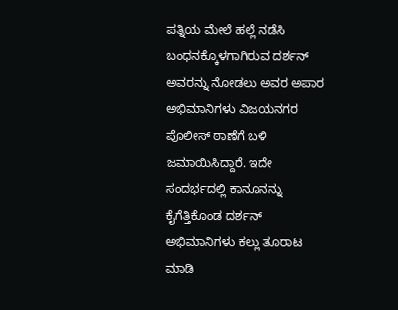ಪತ್ನಿಯ ಮೇಲೆ ಹಲ್ಲೆ ನಡೆಸಿ ಬಂಧನಕ್ಕೊಳಗಾಗಿರುವ ದರ್ಶನ್ ಅವರನ್ನು ನೋಡಲು ಅವರ ಅಪಾರ ಅಭಿಮಾನಿಗಳು ವಿಜಯನಗರ ಪೊಲೀಸ್ ಠಾಣೆಗೆ ಬಳಿ ಜಮಾಯಿಸಿದ್ದಾರೆ. ಇದೇ ಸಂದರ್ಭದಲ್ಲಿ ಕಾನೂನನ್ನು ಕೈಗೆತ್ತಿಕೊಂಡ ದರ್ಶನ್ ಅಭಿಮಾನಿಗಳು ಕಲ್ಲು ತೂರಾಟ ಮಾಡಿ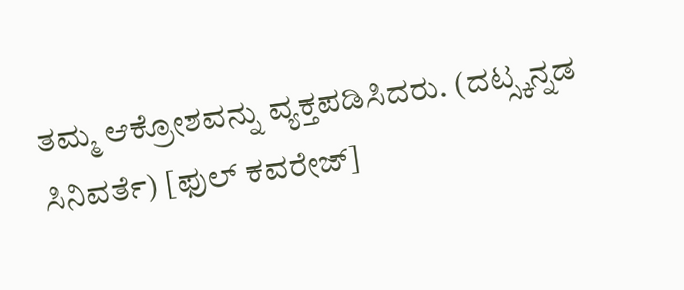ತಮ್ಮ ಆಕ್ರೋಶವನ್ನು ವ್ಯಕ್ತಪಡಿಸಿದರು. (ದಟ್ಸ್ಕನ್ನಡ ಸಿನಿವರ್ತೆ) [ಫುಲ್ ಕವರೇಜ್]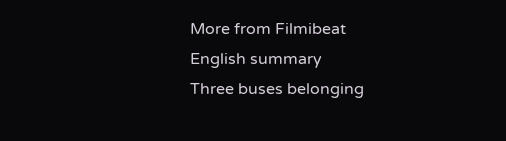More from Filmibeat
English summary
Three buses belonging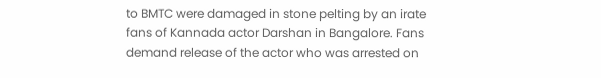to BMTC were damaged in stone pelting by an irate fans of Kannada actor Darshan in Bangalore. Fans demand release of the actor who was arrested on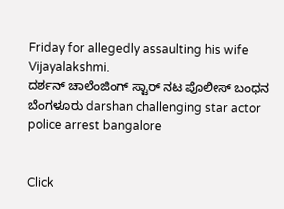Friday for allegedly assaulting his wife Vijayalakshmi.
ದರ್ಶನ್ ಚಾಲೆಂಜಿಂಗ್ ಸ್ಟಾರ್ ನಟ ಪೊಲೀಸ್ ಬಂಧನ ಬೆಂಗಳೂರು darshan challenging star actor police arrest bangalore


Click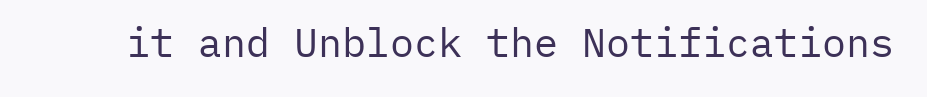it and Unblock the Notifications